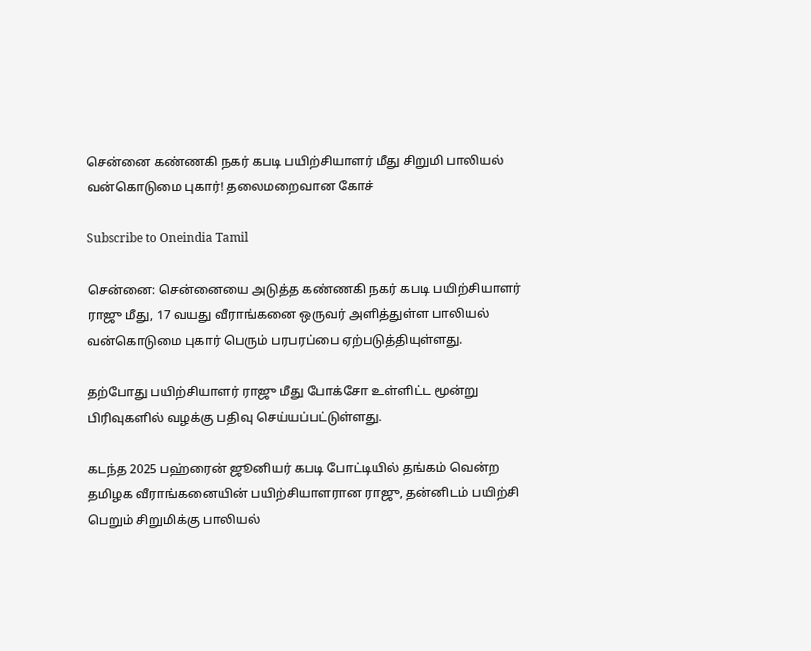சென்னை கண்ணகி நகர் கபடி பயிற்சியாளர் மீது சிறுமி பாலியல் வன்கொடுமை புகார்! தலைமறைவான கோச்

Subscribe to Oneindia Tamil

சென்னை: சென்னையை அடுத்த கண்ணகி நகர் கபடி பயிற்சியாளர் ராஜு மீது, 17 வயது வீராங்கனை ஒருவர் அளித்துள்ள பாலியல் வன்கொடுமை புகார் பெரும் பரபரப்பை ஏற்படுத்தியுள்ளது.

தற்போது பயிற்சியாளர் ராஜு மீது போக்சோ உள்ளிட்ட மூன்று பிரிவுகளில் வழக்கு பதிவு செய்யப்பட்டுள்ளது.

கடந்த 2025 பஹ்ரைன் ஜூனியர் கபடி போட்டியில் தங்கம் வென்ற தமிழக வீராங்கனையின் பயிற்சியாளரான ராஜு, தன்னிடம் பயிற்சி பெறும் சிறுமிக்கு பாலியல்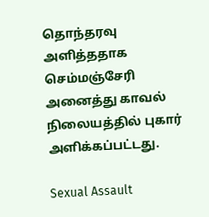தொந்தரவு அளித்ததாக செம்மஞ்சேரி அனைத்து காவல் நிலையத்தில் புகார் அளிக்கப்பட்டது.

Sexual Assault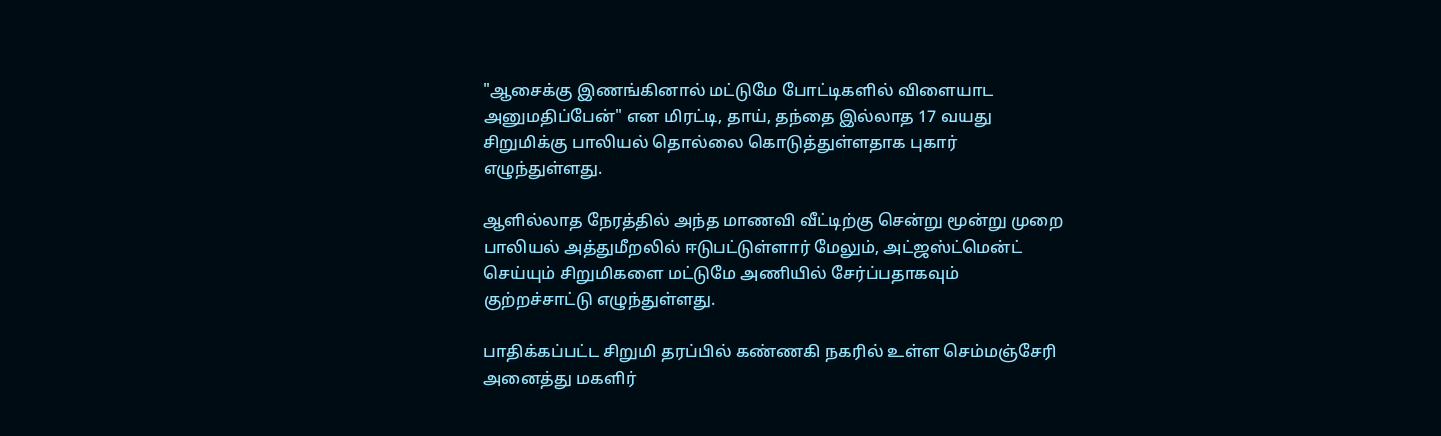"ஆசைக்கு இணங்கினால் மட்டுமே போட்டிகளில் விளையாட அனுமதிப்பேன்" என மிரட்டி, தாய், தந்தை இல்லாத 17 வயது சிறுமிக்கு பாலியல் தொல்லை கொடுத்துள்ளதாக புகார் எழுந்துள்ளது.

ஆளில்லாத நேரத்தில் அந்த மாணவி வீட்டிற்கு சென்று மூன்று முறை பாலியல் அத்துமீறலில் ஈடுபட்டுள்ளார் மேலும், அட்ஜஸ்ட்மென்ட் செய்யும் சிறுமிகளை மட்டுமே அணியில் சேர்ப்பதாகவும் குற்றச்சாட்டு எழுந்துள்ளது.

பாதிக்கப்பட்ட சிறுமி தரப்பில் கண்ணகி நகரில் உள்ள செம்மஞ்சேரி அனைத்து மகளிர்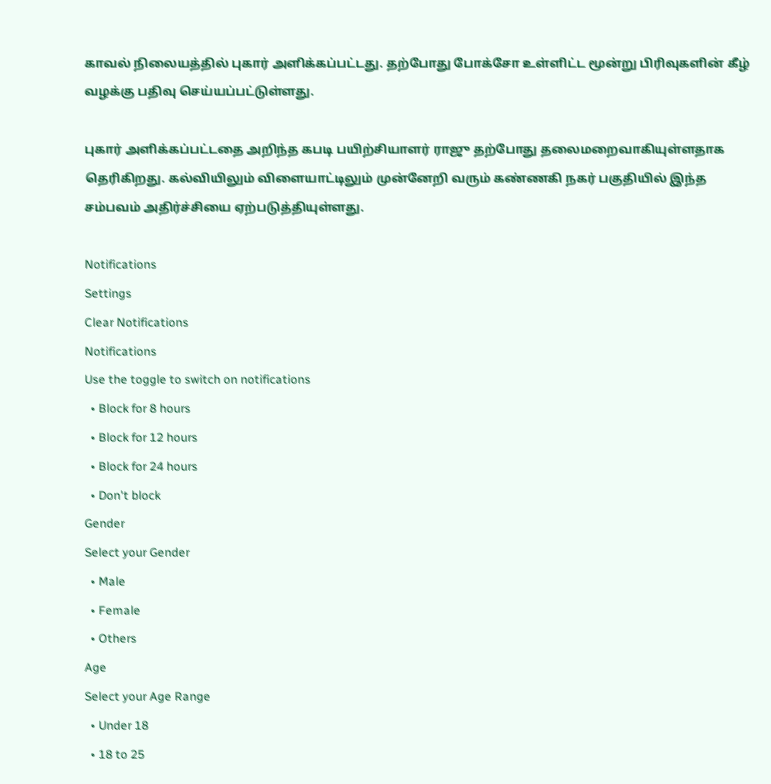காவல் நிலையத்தில் புகார் அளிக்கப்பட்டது. தற்போது போக்சோ உள்ளிட்ட மூன்று பிரிவுகளின் கீழ் வழக்கு பதிவு செய்யப்பட்டுள்ளது.

புகார் அளிக்கப்பட்டதை அறிந்த கபடி பயிற்சியாளர் ராஜு தற்போது தலைமறைவாகியுள்ளதாக தெரிகிறது. கல்வியிலும் விளையாட்டிலும் முன்னேறி வரும் கண்ணகி நகர் பகுதியில் இந்த சம்பவம் அதிர்ச்சியை ஏற்படுத்தியுள்ளது.

Notifications
Settings
Clear Notifications
Notifications
Use the toggle to switch on notifications
  • Block for 8 hours
  • Block for 12 hours
  • Block for 24 hours
  • Don't block
Gender
Select your Gender
  • Male
  • Female
  • Others
Age
Select your Age Range
  • Under 18
  • 18 to 25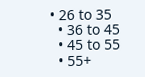• 26 to 35
  • 36 to 45
  • 45 to 55
  • 55+